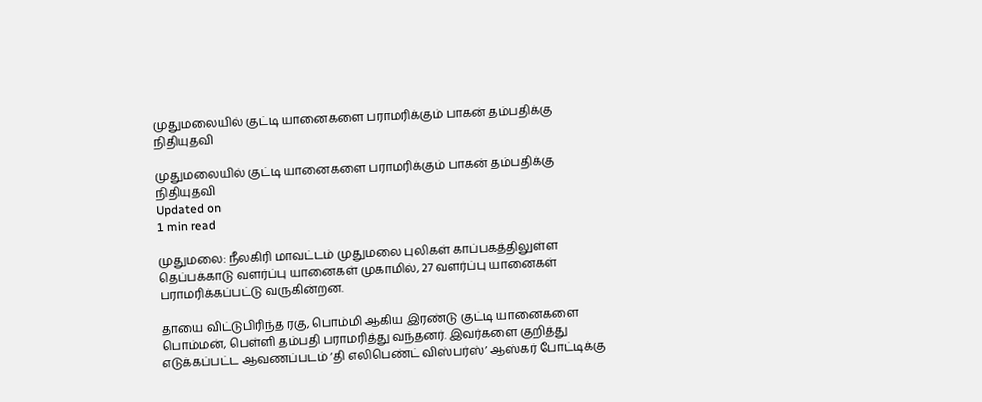முதுமலையில் குட்டி யானைகளை பராமரிக்கும் பாகன் தம்பதிக்கு நிதியுதவி

முதுமலையில் குட்டி யானைகளை பராமரிக்கும் பாகன் தம்பதிக்கு நிதியுதவி
Updated on
1 min read

முதுமலை: நீலகிரி மாவட்டம் முதுமலை புலிகள் காப்பகத்திலுள்ள தெப்பக்காடு வளர்ப்பு யானைகள் முகாமில், 27 வளர்ப்பு யானைகள் பராமரிக்கப்பட்டு வருகின்றன.

தாயை விட்டுபிரிந்த ரகு, பொம்மி ஆகிய இரண்டு குட்டி யானைகளை பொம்மன், பெள்ளி தம்பதி பராமரித்து வந்தனர். இவர்களை குறித்து எடுக்கப்பட்ட ஆவணப்படம் ‘தி எலிபெண்ட் விஸ்பர்ஸ்’ ஆஸ்கர் போட்டிக்கு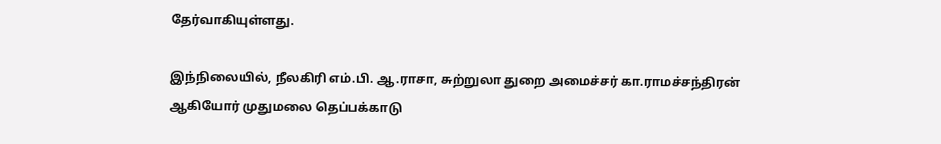தேர்வாகியுள்ளது.

இந்நிலையில், நீலகிரி எம்.பி. ஆ.ராசா, சுற்றுலா துறை அமைச்சர் கா.ராமச்சந்திரன் ஆகியோர் முதுமலை தெப்பக்காடு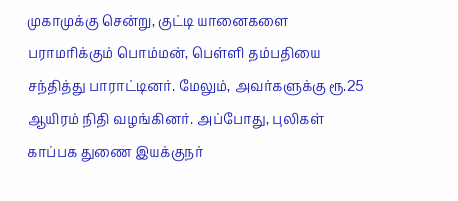முகாமுக்கு சென்று, குட்டி யானைகளை பராமரிக்கும் பொம்மன், பெள்ளி தம்பதியை சந்தித்து பாராட்டினர். மேலும், அவர்களுக்கு ரூ.25 ஆயிரம் நிதி வழங்கினர். அப்போது, புலிகள் காப்பக துணை இயக்குநர்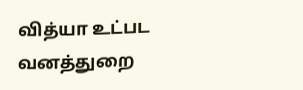வித்யா உட்பட வனத்துறை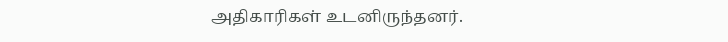அதிகாரிகள் உடனிருந்தனர்.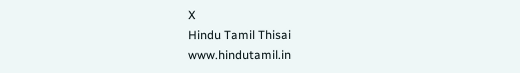X
Hindu Tamil Thisai
www.hindutamil.in